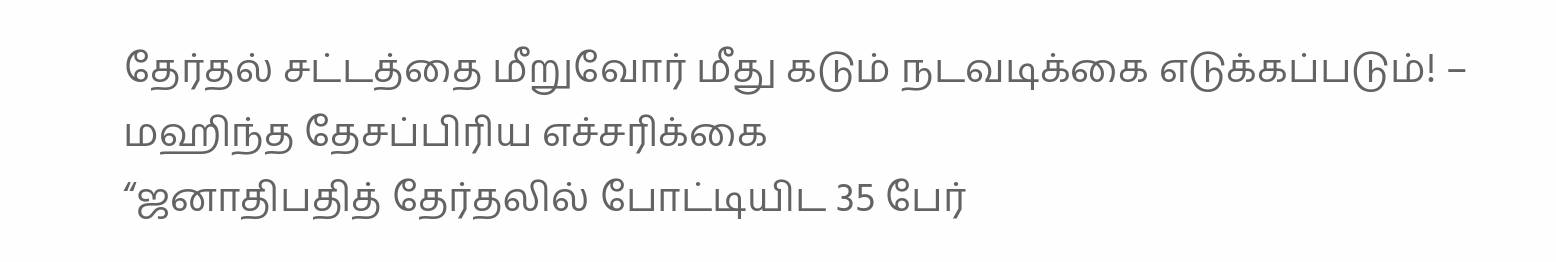தேர்தல் சட்டத்தை மீறுவோர் மீது கடும் நடவடிக்கை எடுக்கப்படும்! – மஹிந்த தேசப்பிரிய எச்சரிக்கை
“ஜனாதிபதித் தேர்தலில் போட்டியிட 35 பேர்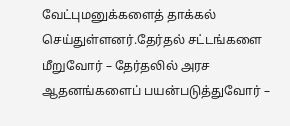வேட்புமனுக்களைத் தாக்கல் செய்துள்ளனர்.தேர்தல் சட்டங்களை மீறுவோர் – தேர்தலில் அரச ஆதனங்களைப் பயன்படுத்துவோர் –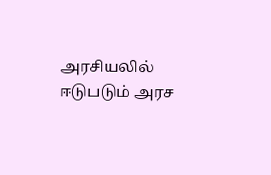அரசியலில் ஈடுபடும் அரச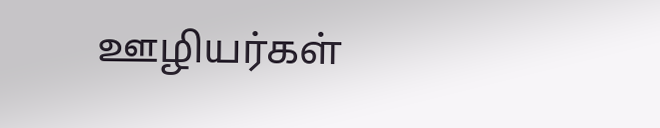ஊழியர்கள்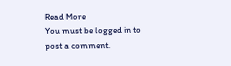Read More
You must be logged in to post a comment.